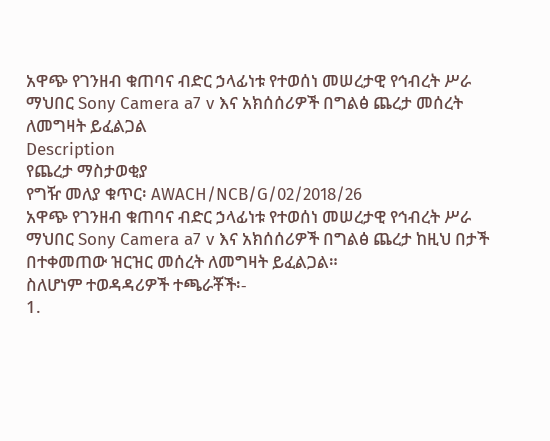አዋጭ የገንዘብ ቁጠባና ብድር ኃላፊነቱ የተወሰነ መሠረታዊ የኅብረት ሥራ ማህበር Sony Camera a7 v እና አክሰሰሪዎች በግልፅ ጨረታ መሰረት ለመግዛት ይፈልጋል
Description
የጨረታ ማስታወቂያ
የግዥ መለያ ቁጥር፡ AWACH/NCB/G/02/2018/26
አዋጭ የገንዘብ ቁጠባና ብድር ኃላፊነቱ የተወሰነ መሠረታዊ የኅብረት ሥራ ማህበር Sony Camera a7 v እና አክሰሰሪዎች በግልፅ ጨረታ ከዚህ በታች በተቀመጠው ዝርዝር መሰረት ለመግዛት ይፈልጋል።
ስለሆነም ተወዳዳሪዎች ተጫራቾች፡-
1.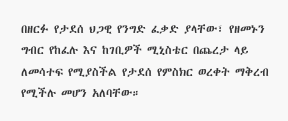በዘርፉ የታደሰ ህጋዊ የንግድ ፈቃድ ያላቸው፣ የዘመኑን ግብር የከፈሉ እና ከገቢዎች ሚኒስቴር በጨረታ ላይ ለመሳተፍ የሚያስችል የታደሰ የምስክር ወረቀት ማቅረብ የሚችሉ መሆን አለባቸው።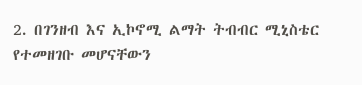2. በገንዘብ እና ኢኮኖሚ ልማት ትብብር ሚኒስቴር የተመዘገቡ መሆናቸውን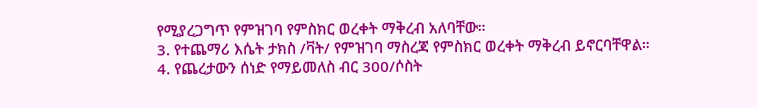የሚያረጋግጥ የምዝገባ የምስክር ወረቀት ማቅረብ አለባቸው።
3. የተጨማሪ እሴት ታክስ /ቫት/ የምዝገባ ማስረጃ የምስክር ወረቀት ማቅረብ ይኖርባቸዋል።
4. የጨረታውን ሰነድ የማይመለስ ብር 300/ሶስት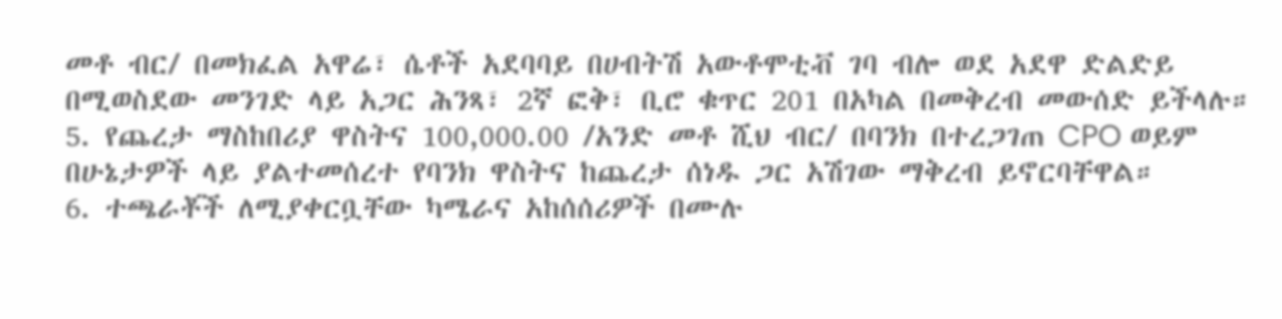መቶ ብር/ በመክፈል አዋሬ፣ ሴቶች አደባባይ በሀብትሽ አውቶሞቲቭ ገባ ብሎ ወደ አደዋ ድልድይ በሚወስደው መንገድ ላይ አጋር ሕንጻ፣ 2ኛ ፎቅ፣ ቢሮ ቁጥር 201 በአካል በመቅረብ መውሰድ ይችላሉ።
5. የጨረታ ማስከበሪያ ዋስትና 100,000.00 /አንድ መቶ ሺህ ብር/ በባንክ በተረጋገጠ CPO ወይም በሁኔታዎች ላይ ያልተመሰረተ የባንክ ዋስትና ከጨረታ ሰነዱ ጋር አሽገው ማቅረብ ይኖርባቸዋል።
6. ተጫራቾች ለሚያቀርቧቸው ካሜራና አከሰሰሪዎች በሙሉ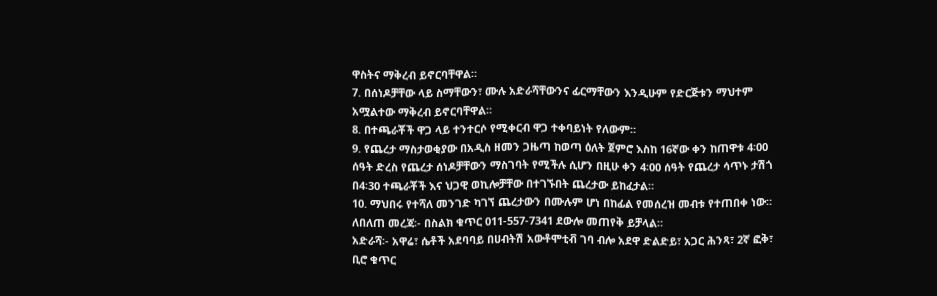ዋስትና ማቅረብ ይኖርባቸዋል።
7. በሰነዶቻቸው ላይ ስማቸውን፣ ሙሉ አድራሻቸውንና ፊርማቸውን እንዲሁም የድርጅቱን ማህተም አሟልተው ማቅረብ ይኖርባቸዋል።
8. በተጫራቾች ዋጋ ላይ ተንተርሶ የሚቀርብ ዋጋ ተቀባይነት የለውም።
9. የጨረታ ማስታወቂያው በአዲስ ዘመን ጋዜጣ ከወጣ ዕለት ጀምሮ እስከ 16ኛው ቀን ከጠዋቱ 4፡00 ሰዓት ድረስ የጨረታ ሰነዶቻቸውን ማስገባት የሚችሉ ሲሆን በዚሁ ቀን 4፡00 ሰዓት የጨረታ ሳጥኑ ታሽጎ በ4፡30 ተጫራቾች እና ህጋዊ ወኪሎቻቸው በተገኙበት ጨረታው ይከፈታል።
10. ማህበሩ የተሻለ መንገድ ካገኘ ጨረታውን በሙሉም ሆነ በከፊል የመሰረዝ መብቱ የተጠበቀ ነው።
ለበለጠ መረጃ፡- በስልክ ቁጥር 011-557-7341 ደውሎ መጠየቅ ይቻላል።
አድራሻ፡- አዋሬ፣ ሴቶች አደባባይ በሀብትሽ አውቶሞቲቭ ገባ ብሎ አደዋ ድልድይ፣ አጋር ሕንጻ፣ 2ኛ ፎቅ፣ ቢሮ ቁጥር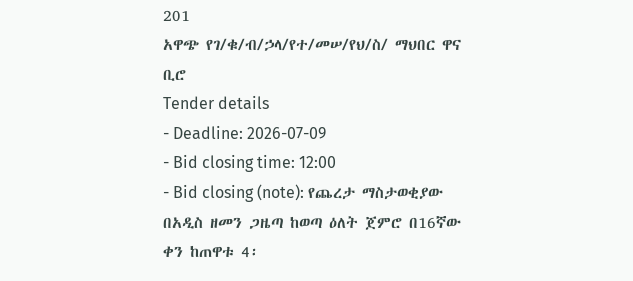201
አዋጭ የገ/ቁ/ብ/ኃላ/የተ/መሠ/የህ/ስ/ ማህበር ዋና ቢሮ
Tender details
- Deadline: 2026-07-09
- Bid closing time: 12:00
- Bid closing (note): የጨረታ ማስታወቂያው በአዲስ ዘመን ጋዜጣ ከወጣ ዕለት ጀምሮ በ16ኛው ቀን ከጠዋቱ 4፡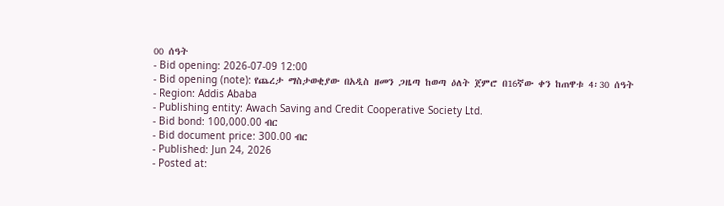00 ሰዓት
- Bid opening: 2026-07-09 12:00
- Bid opening (note): የጨረታ ማስታወቂያው በአዲስ ዘመን ጋዜጣ ከወጣ ዕለት ጀምሮ በ16ኛው ቀን ከጠዋቱ 4፡30 ሰዓት
- Region: Addis Ababa
- Publishing entity: Awach Saving and Credit Cooperative Society Ltd.
- Bid bond: 100,000.00 ብር
- Bid document price: 300.00 ብር
- Published: Jun 24, 2026
- Posted at: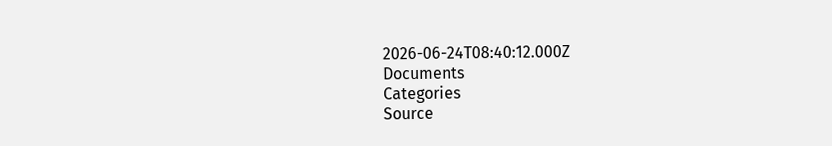2026-06-24T08:40:12.000Z
Documents
Categories
Source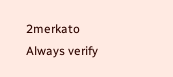2merkato
Always verify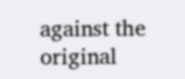against the original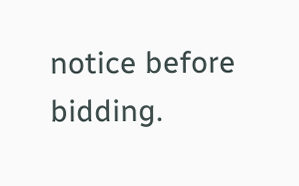notice before bidding.